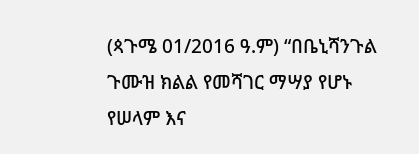(ጳጉሜ 01/2016 ዓ.ም) “በቤኒሻንጉል ጉሙዝ ክልል የመሻገር ማሣያ የሆኑ የሠላም እና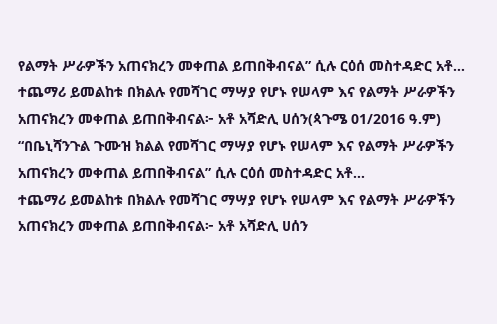የልማት ሥራዎችን አጠናክረን መቀጠል ይጠበቅብናል” ሲሉ ርዕሰ መስተዳድር አቶ…
ተጨማሪ ይመልከቱ በክልሉ የመሻገር ማሣያ የሆኑ የሠላም እና የልማት ሥራዎችን አጠናክረን መቀጠል ይጠበቅብናል፦ አቶ አሻድሊ ሀሰን(ጳጉሜ 01/2016 ዓ.ም) “በቤኒሻንጉል ጉሙዝ ክልል የመሻገር ማሣያ የሆኑ የሠላም እና የልማት ሥራዎችን አጠናክረን መቀጠል ይጠበቅብናል” ሲሉ ርዕሰ መስተዳድር አቶ…
ተጨማሪ ይመልከቱ በክልሉ የመሻገር ማሣያ የሆኑ የሠላም እና የልማት ሥራዎችን አጠናክረን መቀጠል ይጠበቅብናል፦ አቶ አሻድሊ ሀሰን